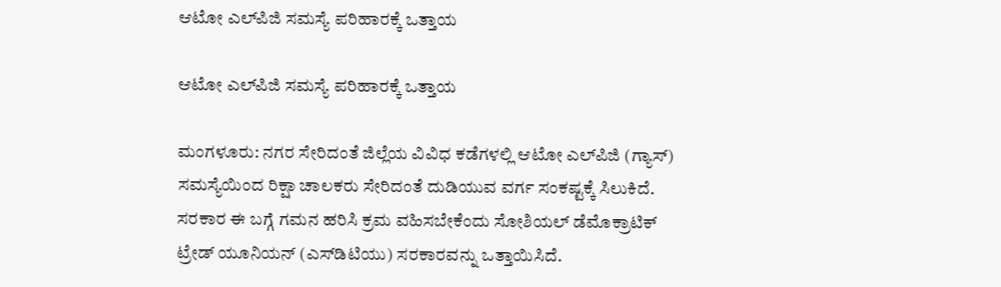ಆಟೋ ಎಲ್‌ಪಿಜಿ ಸಮಸ್ಯೆ ಪರಿಹಾರಕ್ಕೆ ಒತ್ತಾಯ

ಆಟೋ ಎಲ್‌ಪಿಜಿ ಸಮಸ್ಯೆ ಪರಿಹಾರಕ್ಕೆ ಒತ್ತಾಯ

ಮಂಗಳೂರು: ನಗರ ಸೇರಿದಂತೆ ಜಿಲ್ಲೆಯ ವಿವಿಧ ಕಡೆಗಳಲ್ಲಿ ಆಟೋ ಎಲ್‌ಪಿಜಿ (ಗ್ಯಾಸ್) ಸಮಸ್ಯೆಯಿಂದ ರಿಕ್ಷಾ ಚಾಲಕರು ಸೇರಿದಂತೆ ದುಡಿಯುವ ವರ್ಗ ಸಂಕಷ್ಟಕ್ಕೆ ಸಿಲುಕಿದೆ. ಸರಕಾರ ಈ ಬಗ್ಗೆ ಗಮನ ಹರಿಸಿ ಕ್ರಮ ವಹಿಸಬೇಕೆಂದು ಸೋಶಿಯಲ್ ಡೆಮೊಕ್ರಾಟಿಕ್ ಟ್ರೇಡ್ ಯೂನಿಯನ್ (ಎಸ್‌ಡಿಟಿಯು) ಸರಕಾರವನ್ನು ಒತ್ತಾಯಿಸಿದೆ.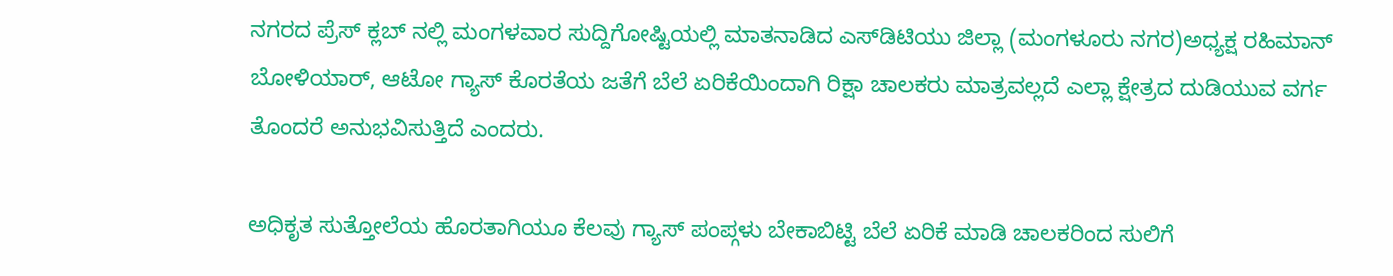ನಗರದ ಪ್ರೆಸ್ ಕ್ಲಬ್ ನಲ್ಲಿ ಮಂಗಳವಾರ ಸುದ್ದಿಗೋಷ್ಟಿಯಲ್ಲಿ ಮಾತನಾಡಿದ ಎಸ್‌ಡಿಟಿಯು ಜಿಲ್ಲಾ (ಮಂಗಳೂರು ನಗರ)ಅಧ್ಯಕ್ಷ ರಹಿಮಾನ್ ಬೋಳಿಯಾರ್, ಆಟೋ ಗ್ಯಾಸ್ ಕೊರತೆಯ ಜತೆಗೆ ಬೆಲೆ ಏರಿಕೆಯಿಂದಾಗಿ ರಿಕ್ಷಾ ಚಾಲಕರು ಮಾತ್ರವಲ್ಲದೆ ಎಲ್ಲಾ ಕ್ಷೇತ್ರದ ದುಡಿಯುವ ವರ್ಗ ತೊಂದರೆ ಅನುಭವಿಸುತ್ತಿದೆ ಎಂದರು.

ಅಧಿಕೃತ ಸುತ್ತೋಲೆಯ ಹೊರತಾಗಿಯೂ ಕೆಲವು ಗ್ಯಾಸ್ ಪಂಪ್ಗಳು ಬೇಕಾಬಿಟ್ಟಿ ಬೆಲೆ ಏರಿಕೆ ಮಾಡಿ ಚಾಲಕರಿಂದ ಸುಲಿಗೆ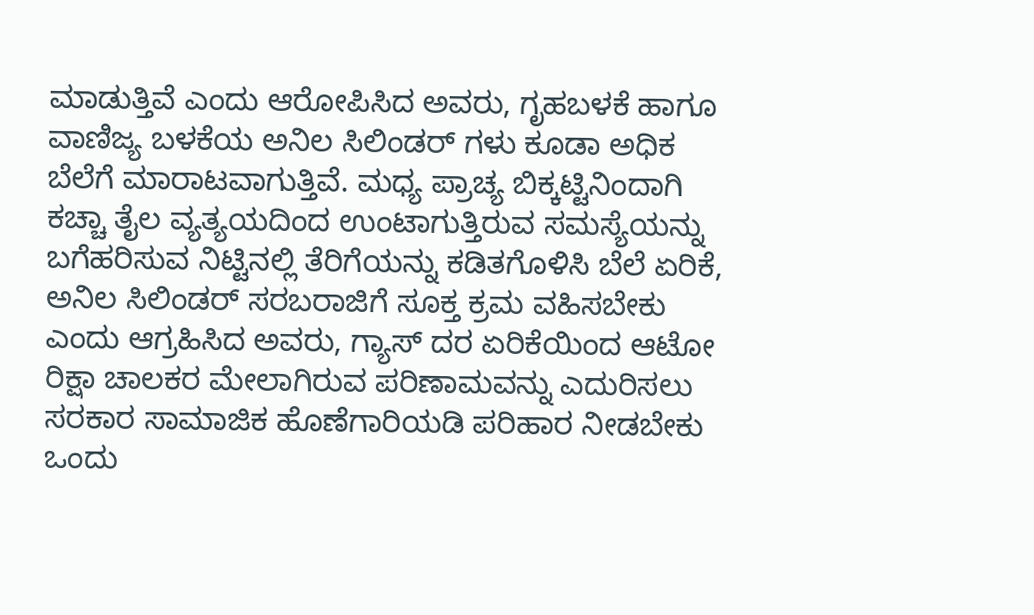ಮಾಡುತ್ತಿವೆ ಎಂದು ಆರೋಪಿಸಿದ ಅವರು, ಗೃಹಬಳಕೆ ಹಾಗೂ ವಾಣಿಜ್ಯ ಬಳಕೆಯ ಅನಿಲ ಸಿಲಿಂಡರ್ ಗಳು ಕೂಡಾ ಅಧಿಕ ಬೆಲೆಗೆ ಮಾರಾಟವಾಗುತ್ತಿವೆ. ಮಧ್ಯ ಪ್ರಾಚ್ಯ ಬಿಕ್ಕಟ್ಟಿನಿಂದಾಗಿ ಕಚ್ಚಾ ತೈಲ ವ್ಯತ್ಯಯದಿಂದ ಉಂಟಾಗುತ್ತಿರುವ ಸಮಸ್ಯೆಯನ್ನು ಬಗೆಹರಿಸುವ ನಿಟ್ಟಿನಲ್ಲಿ ತೆರಿಗೆಯನ್ನು ಕಡಿತಗೊಳಿಸಿ ಬೆಲೆ ಏರಿಕೆ, ಅನಿಲ ಸಿಲಿಂಡರ್ ಸರಬರಾಜಿಗೆ ಸೂಕ್ತ ಕ್ರಮ ವಹಿಸಬೇಕು ಎಂದು ಆಗ್ರಹಿಸಿದ ಅವರು, ಗ್ಯಾಸ್ ದರ ಏರಿಕೆಯಿಂದ ಆಟೋ ರಿಕ್ಷಾ ಚಾಲಕರ ಮೇಲಾಗಿರುವ ಪರಿಣಾಮವನ್ನು ಎದುರಿಸಲು ಸರಕಾರ ಸಾಮಾಜಿಕ ಹೊಣೆಗಾರಿಯಡಿ ಪರಿಹಾರ ನೀಡಬೇಕು ಒಂದು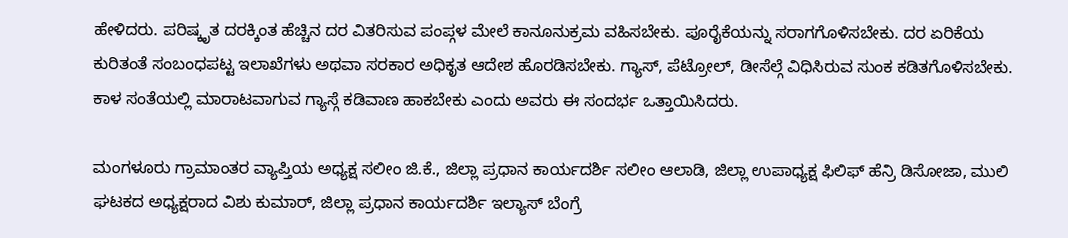ಹೇಳಿದರು. ಪರಿಷ್ಕೃತ ದರಕ್ಕಿಂತ ಹೆಚ್ಚಿನ ದರ ವಿತರಿಸುವ ಪಂಪ್ಗಳ ಮೇಲೆ ಕಾನೂನುಕ್ರಮ ವಹಿಸಬೇಕು. ಪೂರೈಕೆಯನ್ನು ಸರಾಗಗೊಳಿಸಬೇಕು. ದರ ಏರಿಕೆಯ ಕುರಿತಂತೆ ಸಂಬಂಧಪಟ್ಟ ಇಲಾಖೆಗಳು ಅಥವಾ ಸರಕಾರ ಅಧಿಕೃತ ಆದೇಶ ಹೊರಡಿಸಬೇಕು. ಗ್ಯಾಸ್, ಪೆಟ್ರೋಲ್, ಡೀಸೆಲ್ಗೆ ವಿಧಿಸಿರುವ ಸುಂಕ ಕಡಿತಗೊಳಿಸಬೇಕು. ಕಾಳ ಸಂತೆಯಲ್ಲಿ ಮಾರಾಟವಾಗುವ ಗ್ಯಾಸ್ಗೆ ಕಡಿವಾಣ ಹಾಕಬೇಕು ಎಂದು ಅವರು ಈ ಸಂದರ್ಭ ಒತ್ತಾಯಿಸಿದರು.

ಮಂಗಳೂರು ಗ್ರಾಮಾಂತರ ವ್ಯಾಪ್ತಿಯ ಅಧ್ಯಕ್ಷ ಸಲೀಂ ಜಿ.ಕೆ., ಜಿಲ್ಲಾ ಪ್ರಧಾನ ಕಾರ್ಯದರ್ಶಿ ಸಲೀಂ ಆಲಾಡಿ, ಜಿಲ್ಲಾ ಉಪಾಧ್ಯಕ್ಷ ಫಿಲಿಫ್ ಹೆನ್ರಿ ಡಿಸೋಜಾ, ಮುಲಿ ಘಟಕದ ಅಧ್ಯಕ್ಷರಾದ ವಿಶು ಕುಮಾರ್, ಜಿಲ್ಲಾ ಪ್ರಧಾನ ಕಾರ್ಯದರ್ಶಿ ಇಲ್ಯಾಸ್ ಬೆಂಗ್ರೆ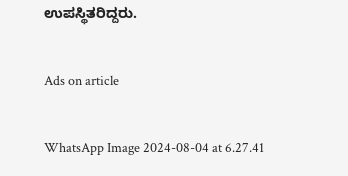ಉಪಸ್ಥಿತರಿದ್ದರು.

Ads on article

WhatsApp Image 2024-08-04 at 6.27.41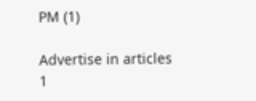PM (1)

Advertise in articles 1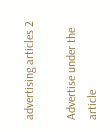advertising articles 2

Advertise under the article